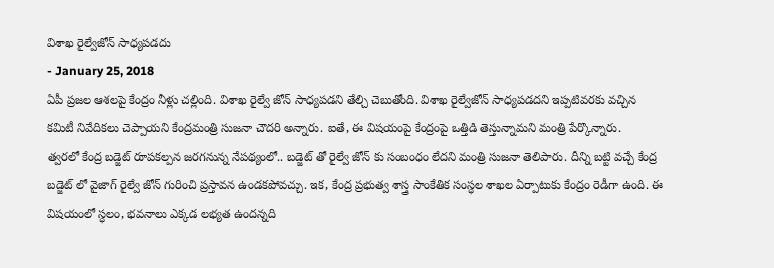విశాఖ రైల్వేజోన్ సాధ్యపడదు
- January 25, 2018
ఏపీ ప్రజల ఆశలపై కేంద్రం నీళ్లు చల్లింది. విశాఖ రైల్వే జోన్ సాధ్యపడని తేల్చి చెబుతోంది. విశాఖ రైల్వేజోన్ సాధ్యపడదని ఇప్పటివరకు వచ్చిన కమిటీ నివేదికలు చెప్పాయని కేంద్రమంత్రి సుజనా చౌదరి అన్నారు. ఐతే, ఈ విషయంపై కేంద్రంపై ఒత్తిడి తెస్తున్నామని మంత్రి పేర్కొన్నారు.
త్వరలో కేంద్ర బడ్జెట్ రూపకల్పన జరగనున్న నేపథ్యంలో.. బడ్జెట్ తో రైల్వే జోన్ కు సంబంధం లేదని మంత్రి సుజనా తెలిపారు. దీన్ని బట్టి వచ్చే కేంద్ర బడ్జెట్ లో వైజాగ్ రైల్వే జోన్ గురించి ప్రస్తావన ఉండకపోవచ్చు. ఇక, కేంద్ర ప్రభుత్వ శాస్త్ర సాంకేతిక సంస్ధల శాఖల ఏర్పాటుకు కేంద్రం రెడీగా ఉంది. ఈ విషయంలో స్ధలం, భవనాలు ఎక్కడ లభ్యత ఉందన్నది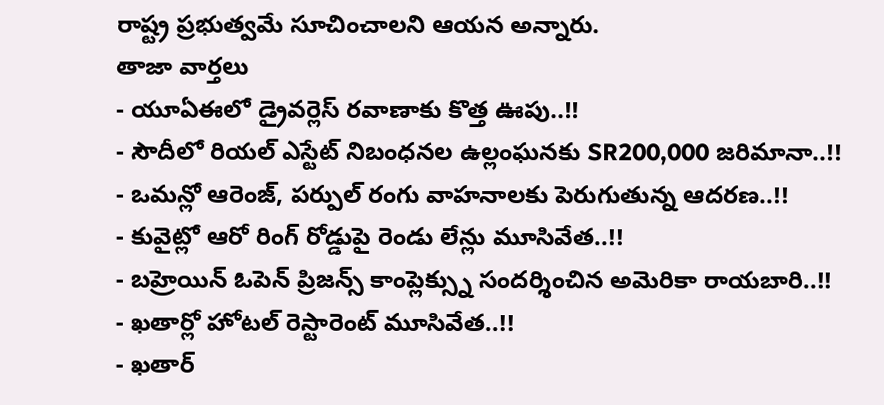రాష్ట్ర ప్రభుత్వమే సూచించాలని ఆయన అన్నారు.
తాజా వార్తలు
- యూఏఈలో డ్రైవర్లెస్ రవాణాకు కొత్త ఊపు..!!
- సౌదీలో రియల్ ఎస్టేట్ నిబంధనల ఉల్లంఘనకు SR200,000 జరిమానా..!!
- ఒమన్లో ఆరెంజ్, పర్పుల్ రంగు వాహనాలకు పెరుగుతున్న ఆదరణ..!!
- కువైట్లో ఆరో రింగ్ రోడ్డుపై రెండు లేన్లు మూసివేత..!!
- బహ్రెయిన్ ఓపెన్ ప్రిజన్స్ కాంప్లెక్స్ను సందర్శించిన అమెరికా రాయబారి..!!
- ఖతార్లో హోటల్ రెస్టారెంట్ మూసివేత..!!
- ఖతార్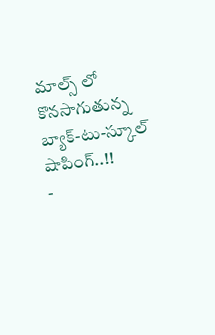మాల్స్ లో కొనసాగుతున్న బ్యాక్-టు-స్కూల్ షాపింగ్..!!
-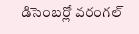డిసెంబర్లో వరంగల్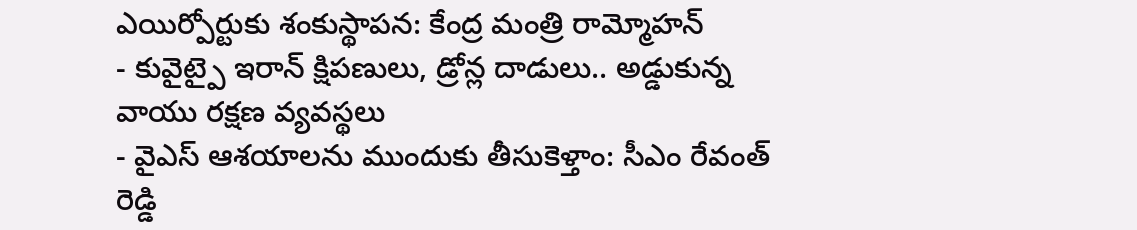ఎయిర్పోర్టుకు శంకుస్థాపన: కేంద్ర మంత్రి రామ్మోహన్
- కువైట్పై ఇరాన్ క్షిపణులు, డ్రోన్ల దాడులు.. అడ్డుకున్న వాయు రక్షణ వ్యవస్థలు
- వైఎస్ ఆశయాలను ముందుకు తీసుకెళ్తాం: సీఎం రేవంత్ రెడ్డి